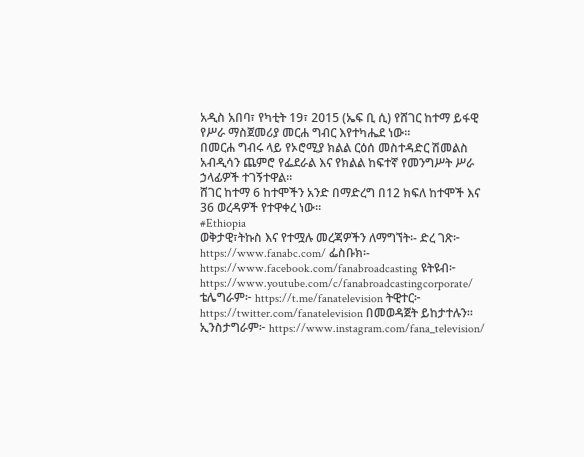አዲስ አበባ፣ የካቲት 19፣ 2015 (ኤፍ ቢ ሲ) የሸገር ከተማ ይፋዊ የሥራ ማስጀመሪያ መርሐ ግብር እየተካሔደ ነው፡፡
በመርሐ ግብሩ ላይ የኦሮሚያ ክልል ርዕሰ መስተዳድር ሽመልስ አብዲሳን ጨምሮ የፌደራል እና የክልል ከፍተኛ የመንግሥት ሥራ ኃላፊዎች ተገኝተዋል፡፡
ሸገር ከተማ 6 ከተሞችን አንድ በማድረግ በ12 ክፍለ ከተሞች እና 36 ወረዳዎች የተዋቀረ ነው።
#Ethiopia
ወቅታዊ፣ትኩስ እና የተሟሉ መረጃዎችን ለማግኘት፡- ድረ ገጽ፦ https://www.fanabc.com/ ፌስቡክ፡- https://www.facebook.com/fanabroadcasting ዩትዩብ፦ https://www.youtube.com/c/fanabroadcastingcorporate/ ቴሌግራም፦ https://t.me/fanatelevision ትዊተር፦ https://twitter.com/fanatelevision በመወዳጀት ይከታተሉን፡፡ ኢንስታግራም፦ https://www.instagram.com/fana_television/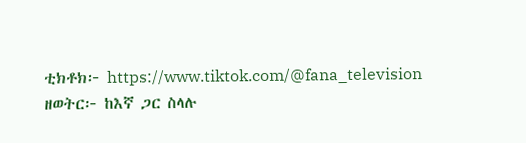ቲክቶክ፦ https://www.tiktok.com/@fana_television
ዘወትር፦ ከእኛ ጋር ስላሉ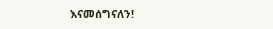እናመሰግናለን!